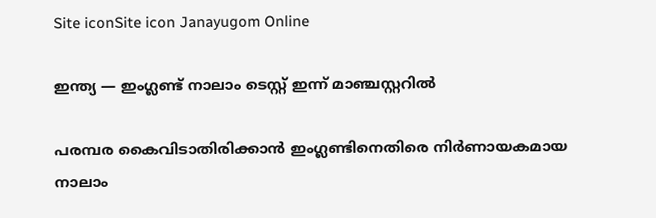Site iconSite icon Janayugom Online

ഇന്ത്യ — ഇംഗ്ലണ്ട് നാലാം ടെസ്റ്റ് ഇന്ന് മാഞ്ചസ്റ്ററില്‍

പരമ്പര കൈവിടാതിരിക്കാന്‍ ഇംഗ്ലണ്ടിനെതിരെ നിര്‍ണായകമായ നാലാം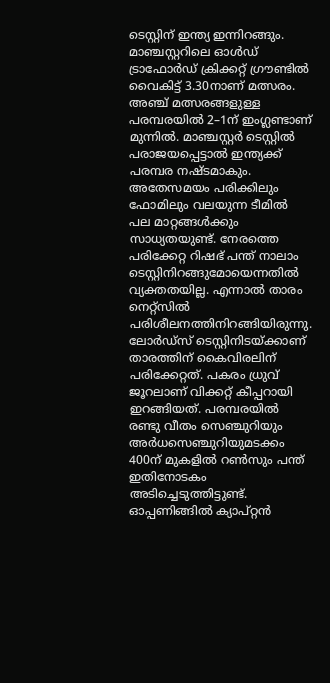ടെസ്റ്റിന് ഇന്ത്യ ഇന്നിറങ്ങും. മാഞ്ചസ്റ്ററിലെ ഓള്‍ഡ് ട്രാഫോര്‍ഡ് ക്രിക്കറ്റ് ഗ്രൗണ്ടില്‍ വൈകിട്ട് 3.30നാണ് മത്സരം. അഞ്ച് മത്സരങ്ങളുള്ള പരമ്പരയില്‍ 2–1ന് ഇംഗ്ലണ്ടാണ് മുന്നില്‍. മാഞ്ചസ്റ്റര്‍ ടെസ്റ്റില്‍ പരാജയപ്പെട്ടാല്‍ ഇന്ത്യക്ക് പരമ്പര നഷ്ടമാകും. അതേസമയം പരിക്കിലും ഫോമിലും വലയുന്ന ടീമില്‍ പല മാറ്റങ്ങള്‍ക്കും സാധ്യതയുണ്ട്. നേരത്തെ പരിക്കേറ്റ റിഷഭ് പന്ത് നാലാം ടെസ്റ്റിനിറങ്ങുമോയെന്നതില്‍ വ്യക്തതയില്ല. എന്നാല്‍ താരം നെറ്റ്സില്‍ പരിശീലനത്തിനിറങ്ങിയിരുന്നു. ലോര്‍ഡ്സ് ടെസ്റ്റിനിടയ്ക്കാണ് താരത്തിന് കൈവിരലിന് പരിക്കേറ്റത്. പകരം ധ്രുവ് ജൂറലാണ് വിക്കറ്റ് കീപ്പറായി ഇറങ്ങിയത്. പരമ്പരയില്‍ രണ്ടു വീതം സെഞ്ചുറിയും അര്‍ധസെഞ്ചുറിയുമടക്കം 400ന് മുകളില്‍ റണ്‍സും പന്ത് ഇതിനോടകം അടിച്ചെടുത്തിട്ടുണ്ട്. ഓപ്പണിങ്ങില്‍ ക്യാപ്റ്റന്‍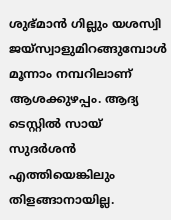ശുഭ്മാന്‍ ഗില്ലും യശസ്വി ജയ്സ്വാളുമിറങ്ങുമ്പോള്‍ മൂന്നാം നമ്പറിലാണ് ആശക്കുഴപ്പം. ആദ്യ ടെസ്റ്റില്‍ സായ് സുദര്‍ശന്‍ എത്തിയെങ്കിലും തിളങ്ങാനായില്ല.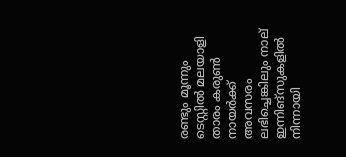രണ്ടും മൂന്നും ടെസ്റ്റില്‍ മലയാളി താരം കരുണ്‍ നായര്‍ക്ക് അവസരം ലഭിച്ചെങ്കിലും നാല് ഇന്നിങ്സുകളില്‍ നിന്നായി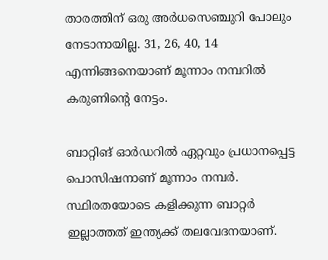താരത്തിന് ഒരു അര്‍ധസെഞ്ചുറി പോലും നേടാനായില്ല. 31, 26, 40, 14 എന്നിങ്ങനെയാണ് മൂന്നാം നമ്പറിൽ കരുണിന്റെ നേട്ടം.

ബാറ്റിങ് ഓർഡറിൽ ഏറ്റവും പ്രധാനപ്പെട്ട പൊസിഷനാണ് മൂന്നാം നമ്പർ. സ്ഥിരതയോടെ കളിക്കുന്ന ബാറ്റര്‍ ഇല്ലാത്തത് ഇന്ത്യക്ക് തലവേദനയാണ്.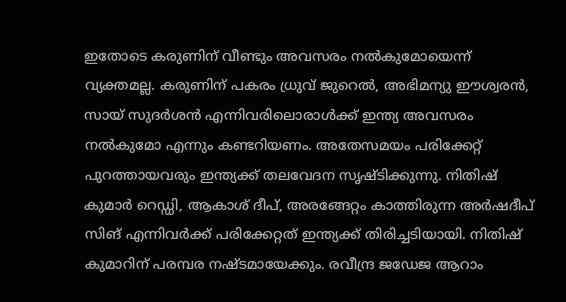ഇതോടെ കരുണിന് വീണ്ടും അവസരം നല്‍കുമോയെന്ന് വ്യക്തമല്ല. കരുണിന് പകരം ധ്രുവ് ജുറെൽ, അഭിമന്യു ഈശ്വരൻ, സായ് സുദർശൻ എന്നിവരിലൊരാൾക്ക് ഇന്ത്യ അവസരം നൽകുമോ എന്നും കണ്ടറിയണം. അതേസമയം പരിക്കേറ്റ് പുറത്തായവരും ഇന്ത്യക്ക് തലവേദന സൃഷ്ടിക്കുന്നു. നിതിഷ് കുമാര്‍ റെഡ്ഡി, ആകാശ് ദീപ്, അരങ്ങേറ്റം കാത്തിരുന്ന അര്‍ഷദീപ് സിങ് എന്നിവര്‍ക്ക് പരിക്കേറ്റത് ഇന്ത്യക്ക് തിരിച്ചടിയായി. നിതിഷ് കുമാറിന് പരമ്പര നഷ്ടമായേക്കും. രവീന്ദ്ര ജഡേജ ആറാം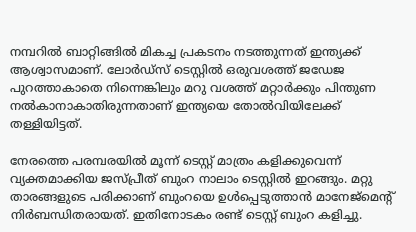നമ്പറില്‍ ബാറ്റിങ്ങില്‍ മികച്ച പ്രകടനം നടത്തുന്നത് ഇന്ത്യക്ക് ആശ്വാസമാണ്. ലോര്‍ഡ്സ് ടെസ്റ്റില്‍ ഒരുവശത്ത് ജഡേജ പുറത്താകാതെ നിന്നെങ്കിലും മറു വശത്ത് മറ്റാര്‍ക്കും പിന്തുണ നല്‍കാനാകാതിരുന്നതാണ് ഇന്ത്യയെ തോല്‍വിയിലേക്ക് തള്ളിയിട്ടത്.

നേരത്തെ പരമ്പരയില്‍ മൂന്ന് ടെസ്റ്റ് മാത്രം കളിക്കുവെന്ന് വ്യക്തമാക്കിയ ജസ്പ്രീത് ബുംറ നാലാം ടെസ്റ്റില്‍ ഇറങ്ങും. മറ്റു താരങ്ങളുടെ പരിക്കാണ് ബുംറയെ ഉള്‍പ്പെടുത്താന്‍ മാനേജ്മെന്റ് നിര്‍ബന്ധിതരായത്. ഇതിനോടകം രണ്ട് ടെസ്റ്റ് ബുംറ കളിച്ചു.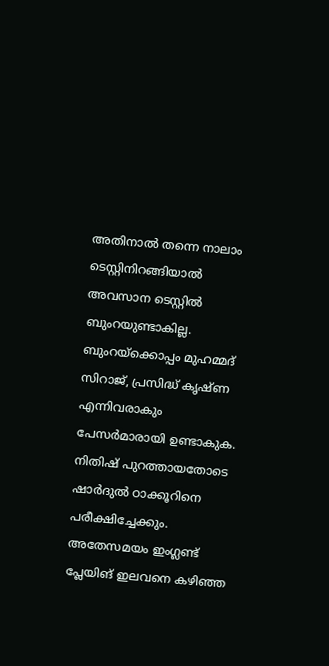അതിനാല്‍ തന്നെ നാലാം ടെസ്റ്റിനിറങ്ങിയാല്‍ അവസാന ടെസ്റ്റില്‍ ബുംറയുണ്ടാകില്ല. ബുംറയ്ക്കൊപ്പം മുഹമ്മദ് സിറാജ്, പ്രസിദ്ധ് കൃഷ്ണ എന്നിവരാകും പേസര്‍മാരായി ഉണ്ടാകുക. നിതിഷ് പുറത്തായതോടെ ഷാര്‍ദുല്‍ ഠാക്കൂറിനെ പരീക്ഷിച്ചേക്കും. അതേസമയം ഇംഗ്ലണ്ട് പ്ലേയിങ് ഇലവനെ കഴിഞ്ഞ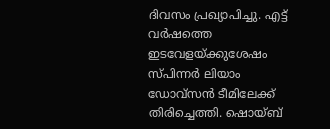ദിവസം പ്രഖ്യാപിച്ചു. എട്ട് വര്‍ഷത്തെ ഇടവേളയ്ക്കുശേഷം സ്പിന്നര്‍ ലിയാം ഡോവ്‌സന്‍ ടീമിലേക്ക് തിരിച്ചെത്തി. ഷൊയ്ബ്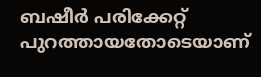ബഷീര്‍ പരിക്കേറ്റ് പുറത്തായതോടെയാണ്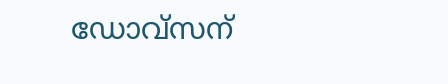ഡോവ്സന്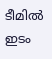ടീമില്‍ ഇടം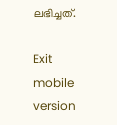ലഭിച്ചത്.

Exit mobile version